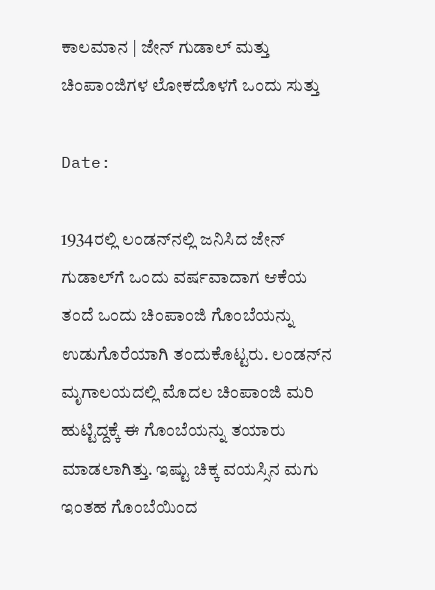ಕಾಲಮಾನ | ಜೇನ್‌ ಗುಡಾಲ್‌ ಮತ್ತು ಚಿಂಪಾಂಜಿಗಳ ಲೋಕದೊಳಗೆ ಒಂದು ಸುತ್ತು

Date:

1934ರಲ್ಲಿ ಲಂಡನ್‌ನಲ್ಲಿ ಜನಿಸಿದ ಜೇನ್ ಗುಡಾಲ್‌ಗೆ ಒಂದು ವರ್ಷವಾದಾಗ ಆಕೆಯ ತಂದೆ ಒಂದು ಚಿಂಪಾಂಜಿ ಗೊಂಬೆಯನ್ನು ಉಡುಗೊರೆಯಾಗಿ ತಂದುಕೊಟ್ಟರು. ಲಂಡನ್‌ನ ಮೃಗಾಲಯದಲ್ಲಿ ಮೊದಲ ಚಿಂಪಾಂಜಿ ಮರಿ ಹುಟ್ಟಿದ್ದಕ್ಕೆ ಈ ಗೊಂಬೆಯನ್ನು ತಯಾರು ಮಾಡಲಾಗಿತ್ತು. ಇಷ್ಟು ಚಿಕ್ಕ ವಯಸ್ಸಿನ ಮಗು ಇಂತಹ ಗೊಂಬೆಯಿಂದ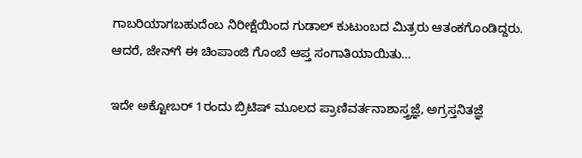ಗಾಬರಿಯಾಗಬಹುದೆಂಬ ನಿರೀಕ್ಷೆಯಿಂದ ಗುಡಾಲ್‌ ಕುಟುಂಬದ ಮಿತ್ರರು ಆತಂಕಗೊಂಡಿದ್ದರು. ಆದರೆ, ಜೇನ್‌ಗೆ ಈ ಚಿಂಪಾಂಜಿ ಗೊಂಬೆ ಆಪ್ತ ಸಂಗಾತಿಯಾಯಿತು…

ಇದೇ ಅಕ್ಟೋಬರ್‌ 1ರಂದು ಬ್ರಿಟಿಷ್‌ ಮೂಲದ ಪ್ರಾಣಿವರ್ತನಾಶಾಸ್ತ್ರಜ್ಞೆ, ಅಗ್ರಸ್ತನಿತಜ್ಞೆ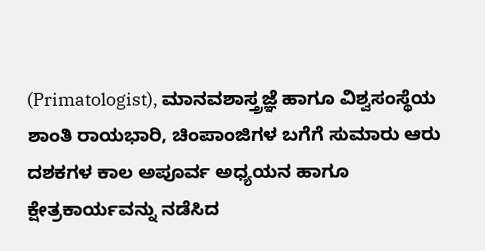(Primatologist), ಮಾನವಶಾಸ್ತ್ರಜ್ಞೆ ಹಾಗೂ ವಿಶ್ವಸಂಸ್ಥೆಯ ಶಾಂತಿ ರಾಯಭಾರಿ, ಚಿಂಪಾಂಜಿಗಳ ಬಗೆಗೆ ಸುಮಾರು ಆರು ದಶಕಗಳ ಕಾಲ ಅಪೂರ್ವ ಅಧ್ಯಯನ ಹಾಗೂ ಕ್ಷೇತ್ರಕಾರ್ಯವನ್ನು ನಡೆಸಿದ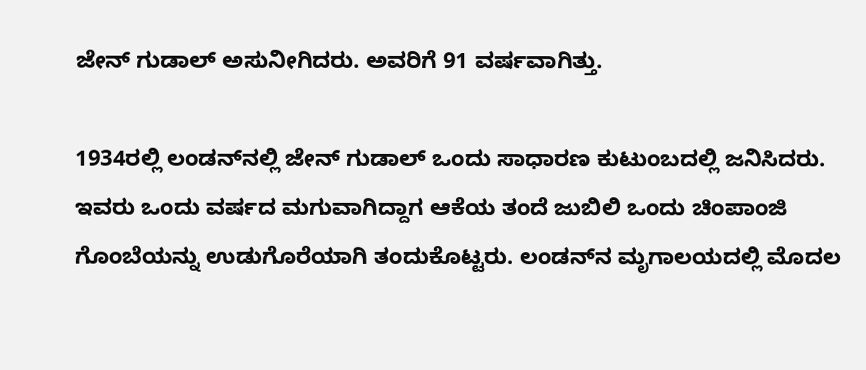ಜೇನ್‌ ಗುಡಾಲ್‌ ಅಸುನೀಗಿದರು. ಅವರಿಗೆ 91 ವರ್ಷವಾಗಿತ್ತು.

1934ರಲ್ಲಿ ಲಂಡನ್‌ನಲ್ಲಿ ಜೇನ್ ಗುಡಾಲ್‌ ಒಂದು ಸಾಧಾರಣ ಕುಟುಂಬದಲ್ಲಿ ಜನಿಸಿದರು. ಇವರು ಒಂದು ವರ್ಷದ ಮಗುವಾಗಿದ್ದಾಗ ಆಕೆಯ ತಂದೆ ಜುಬಿಲಿ ಒಂದು ಚಿಂಪಾಂಜಿ ಗೊಂಬೆಯನ್ನು ಉಡುಗೊರೆಯಾಗಿ ತಂದುಕೊಟ್ಟರು. ಲಂಡನ್‌ನ ಮೃಗಾಲಯದಲ್ಲಿ ಮೊದಲ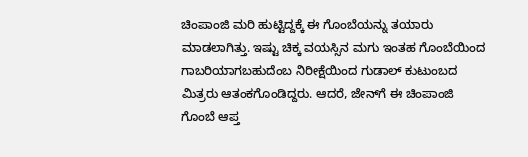ಚಿಂಪಾಂಜಿ ಮರಿ ಹುಟ್ಟಿದ್ದಕ್ಕೆ ಈ ಗೊಂಬೆಯನ್ನು ತಯಾರು ಮಾಡಲಾಗಿತ್ತು. ಇಷ್ಟು ಚಿಕ್ಕ ವಯಸ್ಸಿನ ಮಗು ಇಂತಹ ಗೊಂಬೆಯಿಂದ ಗಾಬರಿಯಾಗಬಹುದೆಂಬ ನಿರೀಕ್ಷೆಯಿಂದ ಗುಡಾಲ್‌ ಕುಟುಂಬದ ಮಿತ್ರರು ಆತಂಕಗೊಂಡಿದ್ದರು. ಆದರೆ, ಜೇನ್‌ಗೆ ಈ ಚಿಂಪಾಂಜಿ ಗೊಂಬೆ ಆಪ್ತ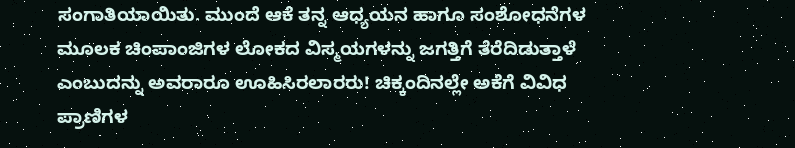ಸಂಗಾತಿಯಾಯಿತು. ಮುಂದೆ ಆಕೆ ತನ್ನ ಆಧ್ಯಯನ ಹಾಗೂ ಸಂಶೋಧನೆಗಳ ಮೂಲಕ ಚಿಂಪಾಂಜಿಗಳ ಲೋಕದ ವಿಸ್ಮಯಗಳನ್ನು ಜಗತ್ತಿಗೆ ತೆರೆದಿಡುತ್ತಾಳೆ ಎಂಬುದನ್ನು ಅವರಾರೂ ಊಹಿಸಿರಲಾರರು! ಚಿಕ್ಕಂದಿನಲ್ಲೇ ಅಕೆಗೆ ವಿವಿಧ ಪ್ರಾಣಿಗಳ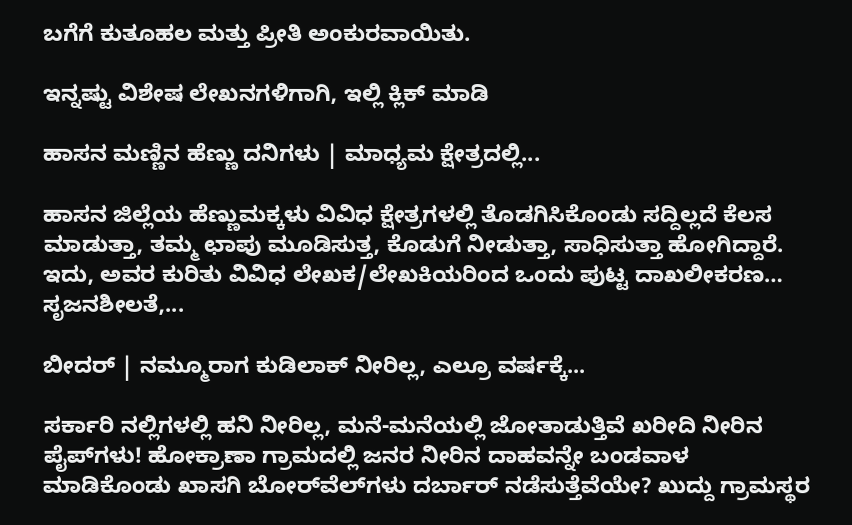ಬಗೆಗೆ ಕುತೂಹಲ ಮತ್ತು ಪ್ರೀತಿ ಅಂಕುರವಾಯಿತು.

ಇನ್ನಷ್ಟು ವಿಶೇಷ ಲೇಖನಗಳಿಗಾಗಿ, ಇಲ್ಲಿ ಕ್ಲಿಕ್ ಮಾಡಿ

ಹಾಸನ ಮಣ್ಣಿನ ಹೆಣ್ಣು ದನಿಗಳು | ಮಾಧ್ಯಮ ಕ್ಷೇತ್ರದಲ್ಲಿ...

ಹಾಸನ ಜಿಲ್ಲೆಯ ಹೆಣ್ಣುಮಕ್ಕಳು ವಿವಿಧ ಕ್ಷೇತ್ರಗಳಲ್ಲಿ ತೊಡಗಿಸಿಕೊಂಡು ಸದ್ದಿಲ್ಲದೆ ಕೆಲಸ ಮಾಡುತ್ತಾ, ತಮ್ಮ ಛಾಪು ಮೂಡಿಸುತ್ತ, ಕೊಡುಗೆ ನೀಡುತ್ತಾ, ಸಾಧಿಸುತ್ತಾ ಹೋಗಿದ್ದಾರೆ. ಇದು, ಅವರ ಕುರಿತು ವಿವಿಧ ಲೇಖಕ/ಲೇಖಕಿಯರಿಂದ ಒಂದು ಪುಟ್ಟ ದಾಖಲೀಕರಣ… ಸೃಜನಶೀಲತೆ,...

ಬೀದರ್ | ನಮ್ಮೂರಾಗ ಕುಡಿಲಾಕ್ ನೀರಿಲ್ಲ, ಎಲ್ರೂ ವರ್ಷಕ್ಕೆ...

ಸರ್ಕಾರಿ ನಲ್ಲಿಗಳಲ್ಲಿ ಹನಿ ನೀರಿಲ್ಲ, ಮನೆ-ಮನೆಯಲ್ಲಿ ಜೋತಾಡುತ್ತಿವೆ ಖರೀದಿ ನೀರಿನ ಪೈಪ್‌ಗಳು! ಹೋಕ್ರಾಣಾ ಗ್ರಾಮದಲ್ಲಿ ಜನರ ನೀರಿನ ದಾಹವನ್ನೇ ಬಂಡವಾಳ ಮಾಡಿಕೊಂಡು ಖಾಸಗಿ ಬೋರ್‌ವೆಲ್‌ಗಳು ದರ್ಬಾರ್‌ ನಡೆಸುತ್ತೆವೆಯೇ? ಖುದ್ದು ಗ್ರಾಮಸ್ಥರ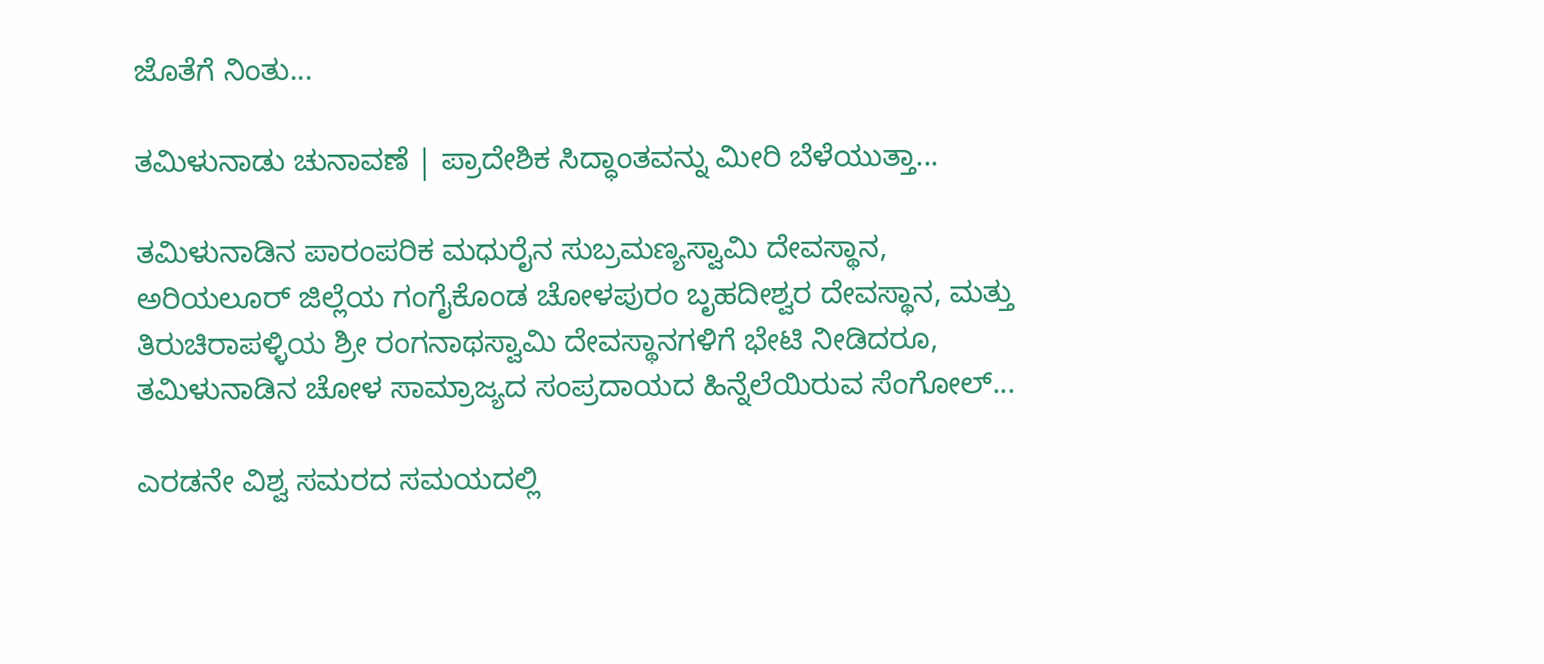ಜೊತೆಗೆ ನಿಂತು...

ತಮಿಳುನಾಡು ಚುನಾವಣೆ | ಪ್ರಾದೇಶಿಕ ಸಿದ್ಧಾಂತವನ್ನು ಮೀರಿ ಬೆಳೆಯುತ್ತಾ...

ತಮಿಳುನಾಡಿನ ಪಾರಂಪರಿಕ ಮಧುರೈನ ಸುಬ್ರಮಣ್ಯಸ್ವಾಮಿ ದೇವಸ್ಥಾನ, ಅರಿಯಲೂರ್ ಜಿಲ್ಲೆಯ ಗಂಗೈಕೊಂಡ ಚೋಳಪುರಂ ಬೃಹದೀಶ್ವರ ದೇವಸ್ಥಾನ, ಮತ್ತು ತಿರುಚಿರಾಪಳ್ಳಿಯ ಶ್ರೀ ರಂಗನಾಥಸ್ವಾಮಿ ದೇವಸ್ಥಾನಗಳಿಗೆ ಭೇಟಿ ನೀಡಿದರೂ, ತಮಿಳುನಾಡಿನ ಚೋಳ ಸಾಮ್ರಾಜ್ಯದ ಸಂಪ್ರದಾಯದ ಹಿನ್ನೆಲೆಯಿರುವ ಸೆಂಗೋಲ್...

ಎರಡನೇ ವಿಶ್ವ ಸಮರದ ಸಮಯದಲ್ಲಿ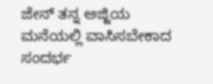ಜೇನ್‌ ತನ್ನ ಅಜ್ಜಿಯ ಮನೆಯಲ್ಲಿ ವಾಸಿಸಬೇಕಾದ ಸಂದರ್ಭ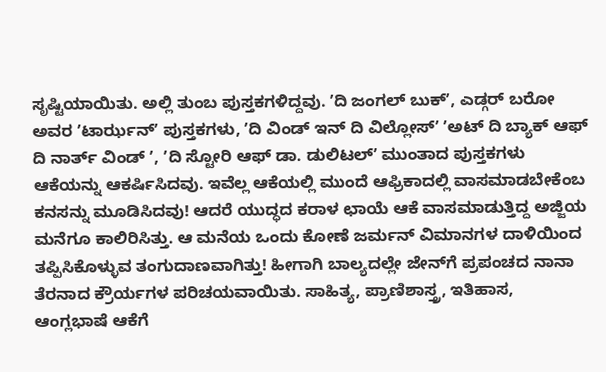ಸೃಷ್ಟಿಯಾಯಿತು. ಅಲ್ಲಿ ತುಂಬ ಪುಸ್ತಕಗಳಿದ್ದವು. ʼದಿ ಜಂಗಲ್‌ ಬುಕ್‌ʼ, ಎಡ್ಗರ್‌ ಬರೋ ಅವರ ʼಟಾರ್ಝನ್‌ʼ ಪುಸ್ತಕಗಳು, ʼದಿ ವಿಂಡ್‌ ಇನ್ ದಿ ವಿಲ್ಲೋಸ್‌ʼ ʼಅಟ್‌ ದಿ ಬ್ಯಾಕ್‌ ಆಫ್‌ ದಿ ನಾರ್ತ್‌ ವಿಂಡ್‌ ʼ, ʼದಿ ಸ್ಟೋರಿ ಆಫ್‌ ಡಾ. ಡುಲಿಟಲ್‌ʼ ಮುಂತಾದ ಪುಸ್ತಕಗಳು ಆಕೆಯನ್ನು ಆಕರ್ಷಿಸಿದವು. ಇವೆಲ್ಲ ಆಕೆಯಲ್ಲಿ ಮುಂದೆ ಆಫ್ರಿಕಾದಲ್ಲಿ ವಾಸಮಾಡಬೇಕೆಂಬ ಕನಸನ್ನು ಮೂಡಿಸಿದವು! ಆದರೆ ಯುದ್ಧದ ಕರಾಳ ಛಾಯೆ ಆಕೆ ವಾಸಮಾಡುತ್ತಿದ್ದ ಅಜ್ಜಿಯ ಮನೆಗೂ ಕಾಲಿರಿಸಿತ್ತು. ಆ ಮನೆಯ ಒಂದು ಕೋಣೆ ಜರ್ಮನ್‌ ವಿಮಾನಗಳ ದಾಳಿಯಿಂದ ತಪ್ಪಿಸಿಕೊಳ್ಳುವ ತಂಗುದಾಣವಾಗಿತ್ತು! ಹೀಗಾಗಿ ಬಾಲ್ಯದಲ್ಲೇ ಜೇನ್‌ಗೆ ಪ್ರಪಂಚದ ನಾನಾ ತೆರನಾದ ಕ್ರೌರ್ಯಗಳ ಪರಿಚಯವಾಯಿತು. ಸಾಹಿತ್ಯ, ಪ್ರಾಣಿಶಾಸ್ತ್ರ, ಇತಿಹಾಸ, ಆಂಗ್ಲಭಾಷೆ ಆಕೆಗೆ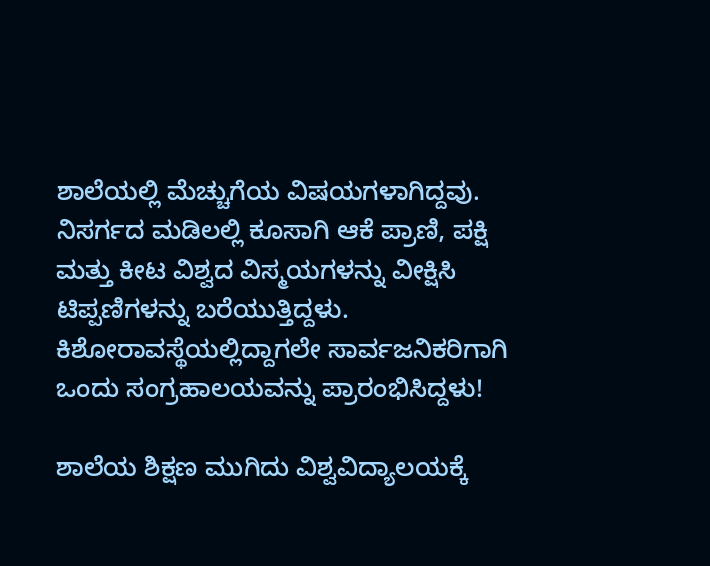ಶಾಲೆಯಲ್ಲಿ ಮೆಚ್ಚುಗೆಯ ವಿಷಯಗಳಾಗಿದ್ದವು. ನಿಸರ್ಗದ ಮಡಿಲಲ್ಲಿ ಕೂಸಾಗಿ ಆಕೆ ಪ್ರಾಣಿ, ಪಕ್ಷಿ ಮತ್ತು ಕೀಟ ವಿಶ್ವದ ವಿಸ್ಮಯಗಳನ್ನು ವೀಕ್ಷಿಸಿ ಟಿಪ್ಪಣಿಗಳನ್ನು ಬರೆಯುತ್ತಿದ್ದಳು. ಕಿಶೋರಾವಸ್ಥೆಯಲ್ಲಿದ್ದಾಗಲೇ ಸಾರ್ವಜನಿಕರಿಗಾಗಿ ಒಂದು ಸಂಗ್ರಹಾಲಯವನ್ನು ಪ್ರಾರಂಭಿಸಿದ್ದಳು!

ಶಾಲೆಯ ಶಿಕ್ಷಣ ಮುಗಿದು ವಿಶ್ವವಿದ್ಯಾಲಯಕ್ಕೆ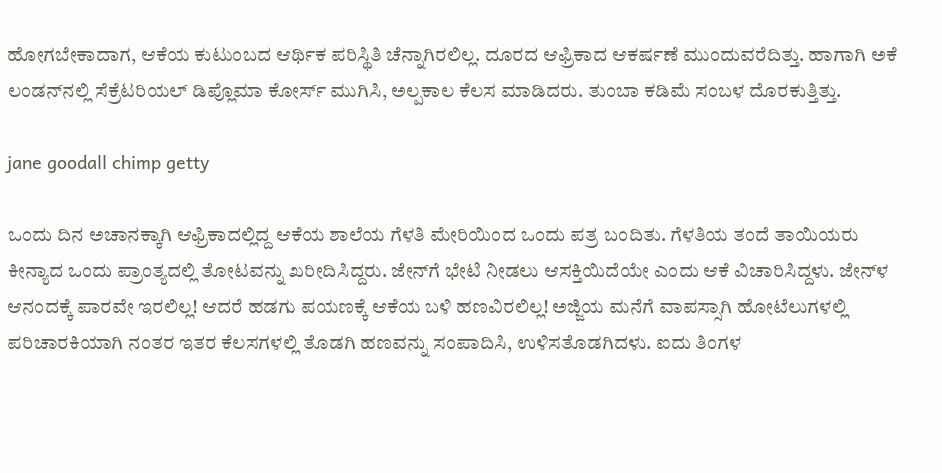ಹೋಗಬೇಕಾದಾಗ, ಆಕೆಯ ಕುಟುಂಬದ ಆರ್ಥಿಕ ಪರಿಸ್ಥಿತಿ ಚೆನ್ನಾಗಿರಲಿಲ್ಲ. ದೂರದ ಆಫ್ರಿಕಾದ ಆಕರ್ಷಣೆ ಮುಂದುವರೆದಿತ್ತು. ಹಾಗಾಗಿ ಅಕೆ ಲಂಡನ್‌ನಲ್ಲಿ ಸೆಕ್ರೆಟರಿಯಲ್‌ ಡಿಪ್ಲೊಮಾ ಕೋರ್ಸ್‌ ಮುಗಿಸಿ, ಅಲ್ಪಕಾಲ ಕೆಲಸ ಮಾಡಿದರು. ತುಂಬಾ ಕಡಿಮೆ ಸಂಬಳ ದೊರಕುತ್ತಿತ್ತು.

jane goodall chimp getty

ಒಂದು ದಿನ ಅಚಾನಕ್ಕಾಗಿ ಆಫ್ರಿಕಾದಲ್ಲಿದ್ದ ಆಕೆಯ ಶಾಲೆಯ ಗೆಳತಿ ಮೇರಿಯಿಂದ ಒಂದು ಪತ್ರ ಬಂದಿತು. ಗೆಳತಿಯ ತಂದೆ ತಾಯಿಯರು ಕೀನ್ಯಾದ ಒಂದು ಪ್ರಾಂತ್ಯದಲ್ಲಿ ತೋಟವನ್ನು ಖರೀದಿಸಿದ್ದರು. ಜೇನ್‌ಗೆ ಭೇಟಿ ನೀಡಲು ಆಸಕ್ತಿಯಿದೆಯೇ ಎಂದು ಆಕೆ ವಿಚಾರಿಸಿದ್ದಳು. ಜೇನ್‌ಳ ಆನಂದಕ್ಕೆ ಪಾರವೇ ಇರಲಿಲ್ಲ! ಆದರೆ ಹಡಗು ಪಯಣಕ್ಕೆ ಆಕೆಯ ಬಳಿ ಹಣವಿರಲಿಲ್ಲ! ಅಜ್ಜಿಯ ಮನೆಗೆ ವಾಪಸ್ಸಾಗಿ ಹೋಟೆಲುಗಳಲ್ಲಿ ಪರಿಚಾರಕಿಯಾಗಿ ನಂತರ ಇತರ ಕೆಲಸಗಳಲ್ಲಿ ತೊಡಗಿ ಹಣವನ್ನು ಸಂಪಾದಿಸಿ, ಉಳಿಸತೊಡಗಿದಳು. ಐದು ತಿಂಗಳ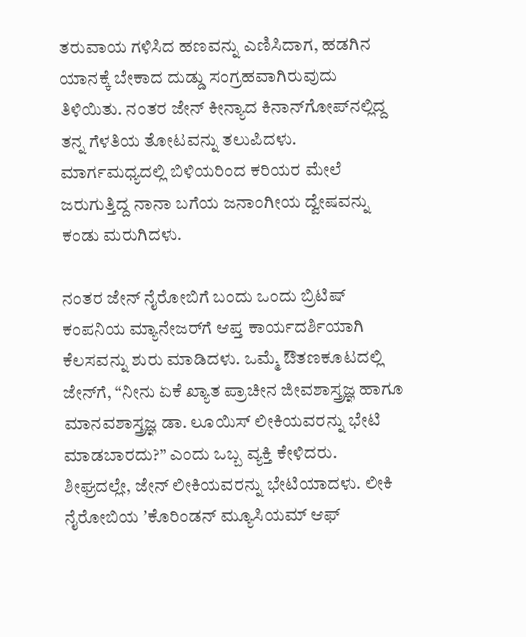ತರುವಾಯ ಗಳಿಸಿದ ಹಣವನ್ನು ಎಣಿಸಿದಾಗ, ಹಡಗಿನ ಯಾನಕ್ಕೆ ಬೇಕಾದ ದುಡ್ಡು ಸಂಗ್ರಹವಾಗಿರುವುದು ತಿಳಿಯಿತು. ನಂತರ ಜೇನ್‌ ಕೀನ್ಯಾದ ಕಿನಾನ್‌ಗೋಪ್‌ನಲ್ಲಿದ್ದ ತನ್ನ ಗೆಳತಿಯ ತೋಟವನ್ನು ತಲುಪಿದಳು. ಮಾರ್ಗಮಧ್ಯದಲ್ಲಿ ಬಿಳಿಯರಿಂದ ಕರಿಯರ ಮೇಲೆ ಜರುಗುತ್ತಿದ್ದ ನಾನಾ ಬಗೆಯ ಜನಾಂಗೀಯ ದ್ವೇಷವನ್ನು ಕಂಡು ಮರುಗಿದಳು.

ನಂತರ ಜೇನ್‌ ನೈರೋಬಿಗೆ ಬಂದು ಒಂದು ಬ್ರಿಟಿಷ್‌ ಕಂಪನಿಯ ಮ್ಯಾನೇಜರ್‌ಗೆ ಆಪ್ತ ಕಾರ್ಯದರ್ಶಿಯಾಗಿ ಕೆಲಸವನ್ನು ಶುರು ಮಾಡಿದಳು. ಒಮ್ಮೆ ಔತಣಕೂಟದಲ್ಲಿ ಜೇನ್‌ಗೆ, “ನೀನು ಏಕೆ ಖ್ಯಾತ ಪ್ರಾಚೀನ ಜೀವಶಾಸ್ತ್ರಜ್ಞ ಹಾಗೂ ಮಾನವಶಾಸ್ತ್ರಜ್ಞ ಡಾ. ಲೂಯಿಸ್‌ ಲೀಕಿಯವರನ್ನು ಭೇಟಿ ಮಾಡಬಾರದು?” ಎಂದು ಒಬ್ಬ ವ್ಯಕ್ತಿ ಕೇಳಿದರು. ಶೀಘ್ರದಲ್ಲೇ, ಜೇನ್‌ ಲೀಕಿಯವರನ್ನು ಭೇಟಿಯಾದಳು. ಲೀಕಿ ನೈರೋಬಿಯ ʼಕೊರಿಂಡನ್‌ ಮ್ಯೂಸಿಯಮ್‌ ಆಫ್‌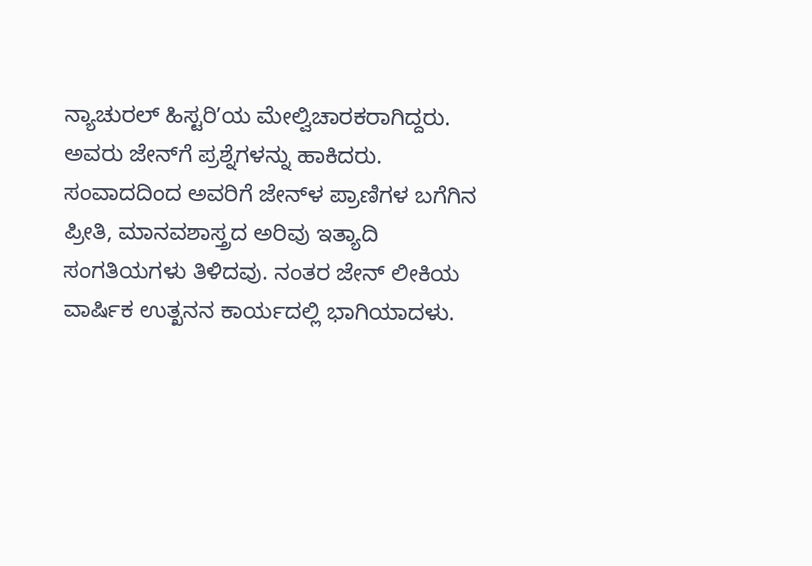ನ್ಯಾಚುರಲ್‌ ಹಿಸ್ಟರಿʼಯ ಮೇಲ್ವಿಚಾರಕರಾಗಿದ್ದರು. ಅವರು ಜೇನ್‌ಗೆ ಪ್ರಶ್ನೆಗಳನ್ನು ಹಾಕಿದರು. ಸಂವಾದದಿಂದ ಅವರಿಗೆ ಜೇನ್‌ಳ ಪ್ರಾಣಿಗಳ ಬಗೆಗಿನ ಪ್ರೀತಿ, ಮಾನವಶಾಸ್ತ್ರದ ಅರಿವು ಇತ್ಯಾದಿ ಸಂಗತಿಯಗಳು ತಿಳಿದವು. ನಂತರ ಜೇನ್‌ ಲೀಕಿಯ ವಾರ್ಷಿಕ ಉತ್ಖನನ ಕಾರ್ಯದಲ್ಲಿ ಭಾಗಿಯಾದಳು.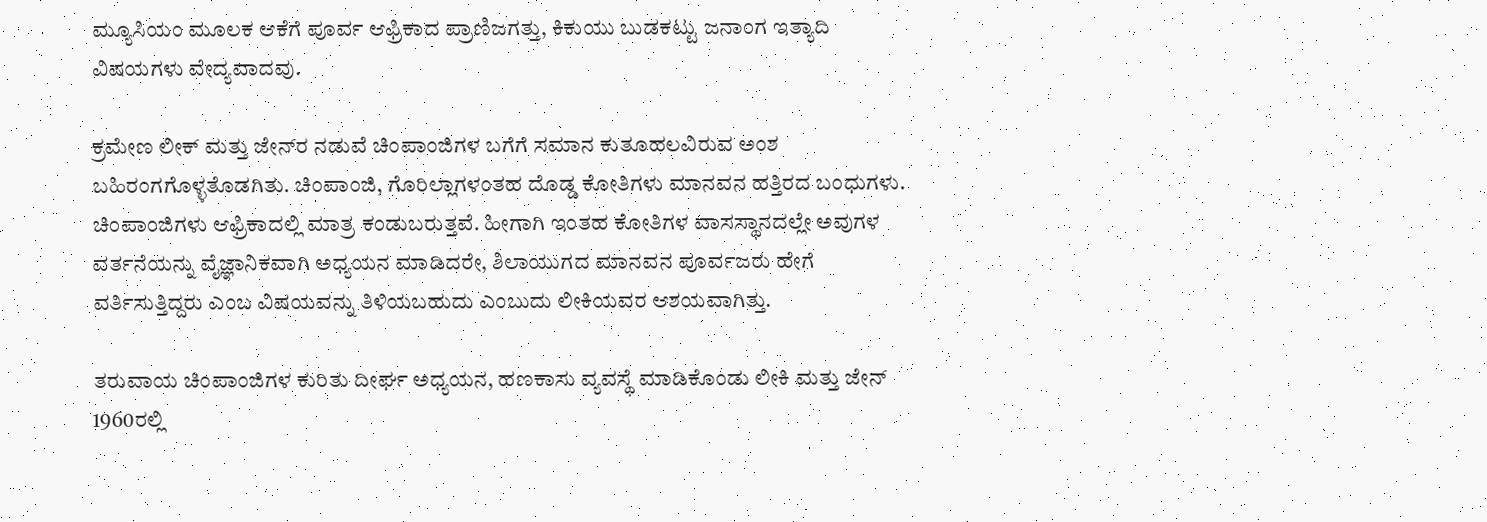ಮ್ಯೂಸಿಯಂ ಮೂಲಕ ಆಕೆಗೆ ಪೂರ್ವ ಆಫ್ರಿಕಾದ ಪ್ರಾಣಿಜಗತ್ತು, ಕಿಕುಯು ಬುಡಕಟ್ಟು ಜನಾಂಗ ಇತ್ಯಾದಿ ವಿಷಯಗಳು ವೇದ್ಯವಾದವು.

ಕ್ರಮೇಣ ಲೀಕ್‌ ಮತ್ತು ಜೇನ್‌ರ ನಡುವೆ ಚಿಂಪಾಂಜಿಗಳ ಬಗೆಗೆ ಸಮಾನ ಕುತೂಹಲವಿರುವ ಅಂಶ ಬಹಿರಂಗಗೊಳ್ಳತೊಡಗಿತು. ಚಿಂಪಾಂಜಿ, ಗೊರಿಲ್ಲಾಗಳಂತಹ ದೊಡ್ಡ ಕೋತಿಗಳು ಮಾನವನ ಹತ್ತಿರದ ಬಂಧುಗಳು. ಚಿಂಪಾಂಜಿಗಳು ಆಫ್ರಿಕಾದಲ್ಲಿ ಮಾತ್ರ ಕಂಡುಬರುತ್ತವೆ. ಹೀಗಾಗಿ ಇಂತಹ ಕೋತಿಗಳ ವಾಸಸ್ಥಾನದಲ್ಲೇ ಅವುಗಳ ವರ್ತನೆಯನ್ನು ವೈಜ್ಞಾನಿಕವಾಗಿ ಅಧ್ಯಯನ ಮಾಡಿದರೇ, ಶಿಲಾಯುಗದ ಮಾನವನ ಪೂರ್ವಜರು ಹೇಗೆ ವರ್ತಿಸುತ್ತಿದ್ದರು ಎಂಬ ವಿಷಯವನ್ನು ತಿಳಿಯಬಹುದು ಎಂಬುದು ಲೀಕಿಯವರ ಆಶಯವಾಗಿತ್ತು.

ತರುವಾಯ ಚಿಂಪಾಂಜಿಗಳ ಕುರಿತು ದೀರ್ಘ ಅಧ್ಯಯನ, ಹಣಕಾಸು ವ್ಯವಸ್ಥೆ ಮಾಡಿಕೊಂಡು ಲೀಕಿ ಮತ್ತು ಜೇನ್‌ 1960ರಲ್ಲಿ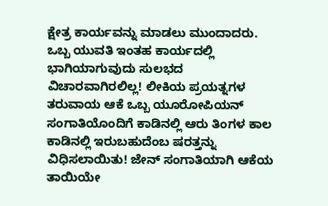ಕ್ಷೇತ್ರ ಕಾರ್ಯವನ್ನು ಮಾಡಲು ಮುಂದಾದರು. ಒಬ್ಬ ಯುವತಿ ಇಂತಹ ಕಾರ್ಯದಲ್ಲಿ ಭಾಗಿಯಾಗುವುದು ಸುಲಭದ ವಿಚಾರವಾಗಿರಲಿಲ್ಲ! ಲೀಕಿಯ ಪ್ರಯತ್ನಗಳ ತರುವಾಯ ಆಕೆ ಒಬ್ಬ ಯೂರೋಪಿಯನ್‌ ಸಂಗಾತಿಯೊಂದಿಗೆ ಕಾಡಿನಲ್ಲಿ ಆರು ತಿಂಗಳ ಕಾಲ ಕಾಡಿನಲ್ಲಿ ಇರುಬಹುದೆಂಬ ಷರತ್ತನ್ನು ವಿಧಿಸಲಾಯಿತು! ಜೇನ್‌ ಸಂಗಾತಿಯಾಗಿ ಆಕೆಯ ತಾಯಿಯೇ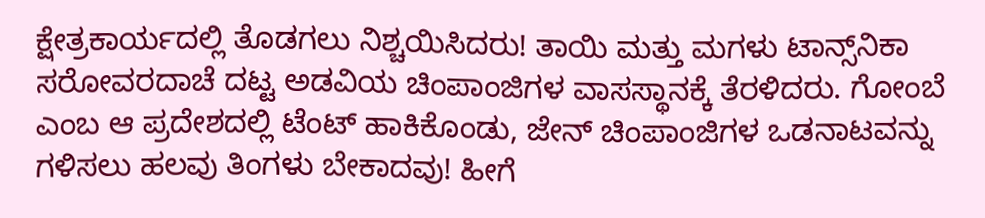ಕ್ಷೇತ್ರಕಾರ್ಯದಲ್ಲಿ ತೊಡಗಲು ನಿಶ್ಚಯಿಸಿದರು! ತಾಯಿ ಮತ್ತು ಮಗಳು ಟಾನ್ಸ್‌ನಿಕಾ ಸರೋವರದಾಚೆ ದಟ್ಟ ಅಡವಿಯ ಚಿಂಪಾಂಜಿಗಳ ವಾಸಸ್ಥಾನಕ್ಕೆ ತೆರಳಿದರು. ಗೋಂಬೆ ಎಂಬ ಆ ಪ್ರದೇಶದಲ್ಲಿ ಟೆಂಟ್‌ ಹಾಕಿಕೊಂಡು, ಜೇನ್‌ ಚಿಂಪಾಂಜಿಗಳ ಒಡನಾಟವನ್ನು ಗಳಿಸಲು ಹಲವು ತಿಂಗಳು ಬೇಕಾದವು! ಹೀಗೆ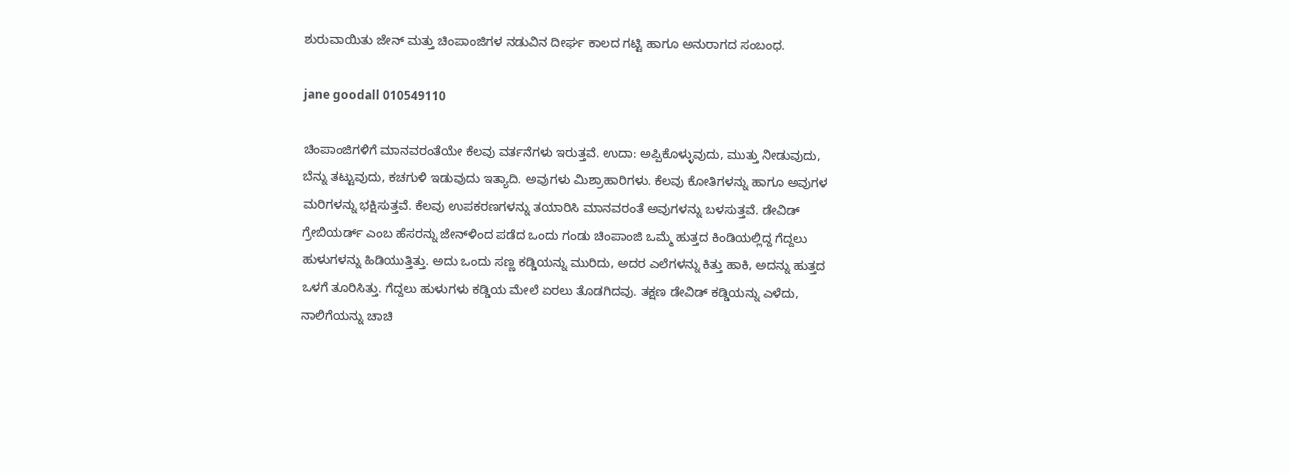ಶುರುವಾಯಿತು ಜೇನ್‌ ಮತ್ತು ಚಿಂಪಾಂಜಿಗಳ ನಡುವಿನ ದೀರ್ಘ ಕಾಲದ ಗಟ್ಟಿ ಹಾಗೂ ಅನುರಾಗದ ಸಂಬಂಧ.

jane goodall 010549110

ಚಿಂಪಾಂಜಿಗಳಿಗೆ ಮಾನವರಂತೆಯೇ ಕೆಲವು ವರ್ತನೆಗಳು ಇರುತ್ತವೆ. ಉದಾ: ಅಪ್ಪಿಕೊಳ್ಳುವುದು, ಮುತ್ತು ನೀಡುವುದು, ಬೆನ್ನು ತಟ್ಟುವುದು, ಕಚಗುಳಿ ಇಡುವುದು ಇತ್ಯಾದಿ. ಅವುಗಳು ಮಿಶ್ರಾಹಾರಿಗಳು. ಕೆಲವು ಕೋತಿಗಳನ್ನು ಹಾಗೂ ಅವುಗಳ ಮರಿಗಳನ್ನು ಭಕ್ಷಿಸುತ್ತವೆ. ಕೆಲವು ಉಪಕರಣಗಳನ್ನು ತಯಾರಿಸಿ ಮಾನವರಂತೆ ಅವುಗಳನ್ನು ಬಳಸುತ್ತವೆ. ಡೇವಿಡ್‌ ಗ್ರೇಬಿಯರ್ಡ್‌ ಎಂಬ ಹೆಸರನ್ನು ಜೇನ್‌ಳಿಂದ ಪಡೆದ ಒಂದು ಗಂಡು ಚಿಂಪಾಂಜಿ ಒಮ್ಮೆ ಹುತ್ತದ ಕಿಂಡಿಯಲ್ಲಿದ್ದ ಗೆದ್ದಲು ಹುಳುಗಳನ್ನು ಹಿಡಿಯುತ್ತಿತ್ತು. ಅದು ಒಂದು ಸಣ್ಣ ಕಡ್ಡಿಯನ್ನು ಮುರಿದು, ಅದರ ಎಲೆಗಳನ್ನು ಕಿತ್ತು ಹಾಕಿ, ಅದನ್ನು ಹುತ್ತದ ಒಳಗೆ ತೂರಿಸಿತ್ತು. ಗೆದ್ದಲು ಹುಳುಗಳು ಕಡ್ಡಿಯ ಮೇಲೆ ಏರಲು ತೊಡಗಿದವು. ತಕ್ಷಣ ಡೇವಿಡ್‌ ಕಡ್ಡಿಯನ್ನು ಎಳೆದು, ನಾಲಿಗೆಯನ್ನು ಚಾಚಿ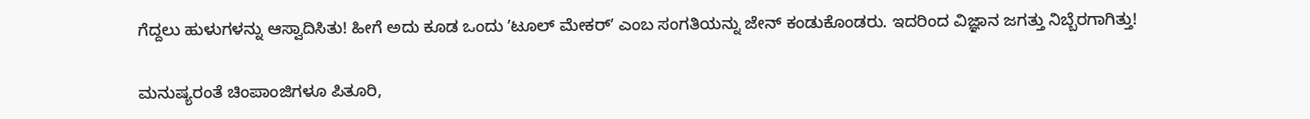ಗೆದ್ದಲು ಹುಳುಗಳನ್ನು ಆಸ್ವಾದಿಸಿತು! ಹೀಗೆ ಅದು ಕೂಡ ಒಂದು ʼಟೂಲ್‌ ಮೇಕರ್‌ʼ ಎಂಬ ಸಂಗತಿಯನ್ನು ಜೇನ್‌ ಕಂಡುಕೊಂಡರು. ಇದರಿಂದ ವಿಜ್ಞಾನ ಜಗತ್ತು ನಿಬ್ಬೆರಗಾಗಿತ್ತು!

ಮನುಷ್ಯರಂತೆ ಚಿಂಪಾಂಜಿಗಳೂ ಪಿತೂರಿ,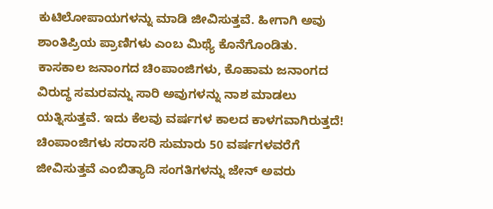ಕುಟಿಲೋಪಾಯಗಳನ್ನು ಮಾಡಿ ಜೀವಿಸುತ್ತವೆ. ಹೀಗಾಗಿ ಅವು ಶಾಂತಿಪ್ರಿಯ ಪ್ರಾಣಿಗಳು ಎಂಬ ಮಿಥ್ಯೆ ಕೊನೆಗೊಂಡಿತು. ಕಾಸಕಾಲ ಜನಾಂಗದ ಚಿಂಪಾಂಜಿಗಳು, ಕೊಹಾಮ ಜನಾಂಗದ ವಿರುದ್ಧ ಸಮರವನ್ನು ಸಾರಿ ಅವುಗಳನ್ನು ನಾಶ ಮಾಡಲು ಯತ್ನಿಸುತ್ತವೆ. ಇದು ಕೆಲವು ವರ್ಷಗಳ ಕಾಲದ ಕಾಳಗವಾಗಿರುತ್ತದೆ! ಚಿಂಪಾಂಜಿಗಳು ಸರಾಸರಿ ಸುಮಾರು 50 ವರ್ಷಗಳವರೆಗೆ ಜೀವಿಸುತ್ತವೆ ಎಂಬಿತ್ಯಾದಿ ಸಂಗತಿಗಳನ್ನು ಜೇನ್‌ ಅವರು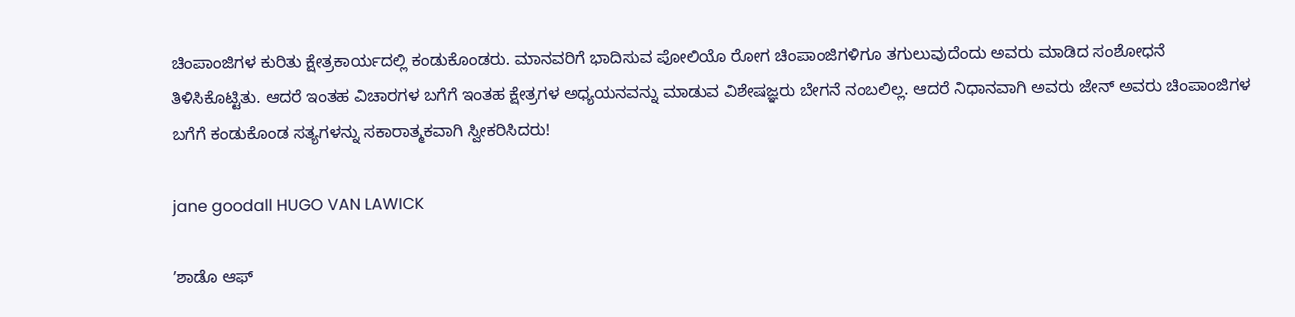ಚಿಂಪಾಂಜಿಗಳ ಕುರಿತು ಕ್ಷೇತ್ರಕಾರ್ಯದಲ್ಲಿ ಕಂಡುಕೊಂಡರು. ಮಾನವರಿಗೆ ಭಾದಿಸುವ ಪೋಲಿಯೊ ರೋಗ ಚಿಂಪಾಂಜಿಗಳಿಗೂ ತಗುಲುವುದೆಂದು ಅವರು ಮಾಡಿದ ಸಂಶೋಧನೆ ತಿಳಿಸಿಕೊಟ್ಟಿತು. ಆದರೆ ಇಂತಹ ವಿಚಾರಗಳ ಬಗೆಗೆ ಇಂತಹ ಕ್ಷೇತ್ರಗಳ ಅಧ್ಯಯನವನ್ನು ಮಾಡುವ ವಿಶೇಷಜ್ಞರು ಬೇಗನೆ ನಂಬಲಿಲ್ಲ. ಆದರೆ ನಿಧಾನವಾಗಿ ಅವರು ಜೇನ್‌ ಅವರು ಚಿಂಪಾಂಜಿಗಳ ಬಗೆಗೆ ಕಂಡುಕೊಂಡ ಸತ್ಯಗಳನ್ನು ಸಕಾರಾತ್ಮಕವಾಗಿ ಸ್ವೀಕರಿಸಿದರು!

jane goodall HUGO VAN LAWICK

ʼಶಾಡೊ ಆಫ್‌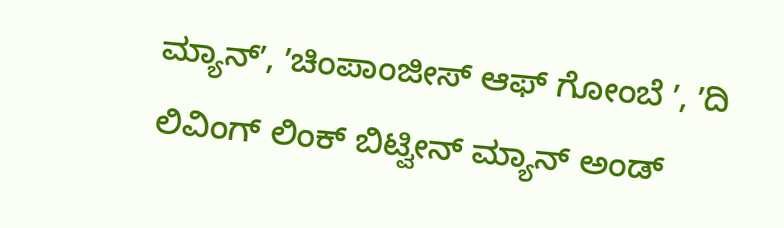ಮ್ಯಾನ್‌ʼ, ʼಚಿಂಪಾಂಜೀಸ್‌ ಆಫ್‌ ಗೋಂಬೆ ʼ, ʼದಿ ಲಿವಿಂಗ್‌ ಲಿಂಕ್‌ ಬಿಟ್ವೀನ್‌ ಮ್ಯಾನ್‌ ಅಂಡ್‌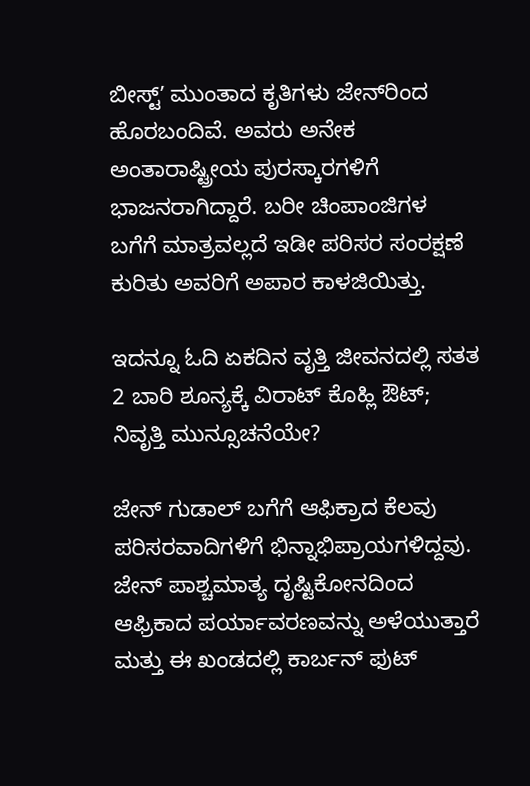ಬೀಸ್ಟ್‌ʼ ಮುಂತಾದ ಕೃತಿಗಳು ಜೇನ್‌ರಿಂದ ಹೊರಬಂದಿವೆ. ಅವರು ಅನೇಕ ಅಂತಾರಾಷ್ಟ್ರೀಯ ಪುರಸ್ಕಾರಗಳಿಗೆ ಭಾಜನರಾಗಿದ್ದಾರೆ. ಬರೀ ಚಿಂಪಾಂಜಿಗಳ ಬಗೆಗೆ ಮಾತ್ರವಲ್ಲದೆ ಇಡೀ ಪರಿಸರ ಸಂರಕ್ಷಣೆ ಕುರಿತು ಅವರಿಗೆ ಅಪಾರ ಕಾಳಜಿಯಿತ್ತು.

ಇದನ್ನೂ ಓದಿ ಏಕದಿನ ವೃತ್ತಿ ಜೀವನದಲ್ಲಿ ಸತತ 2 ಬಾರಿ ಶೂನ್ಯಕ್ಕೆ ವಿರಾಟ್ ಕೊಹ್ಲಿ ಔಟ್; ನಿವೃತ್ತಿ ಮುನ್ಸೂಚನೆಯೇ?

ಜೇನ್‌ ಗುಡಾಲ್‌ ಬಗೆಗೆ ಆಫಿಕ್ರಾದ ಕೆಲವು ಪರಿಸರವಾದಿಗಳಿಗೆ ಭಿನ್ನಾಭಿಪ್ರಾಯಗಳಿದ್ದವು. ಜೇನ್ ಪಾಶ್ಚಮಾತ್ಯ ದೃಷ್ಟಿಕೋನದಿಂದ ಆಫ್ರಿಕಾದ ಪರ್ಯಾವರಣವನ್ನು ಅಳೆಯುತ್ತಾರೆ ಮತ್ತು ಈ ಖಂಡದಲ್ಲಿ ಕಾರ್ಬನ್‌ ಫುಟ್‌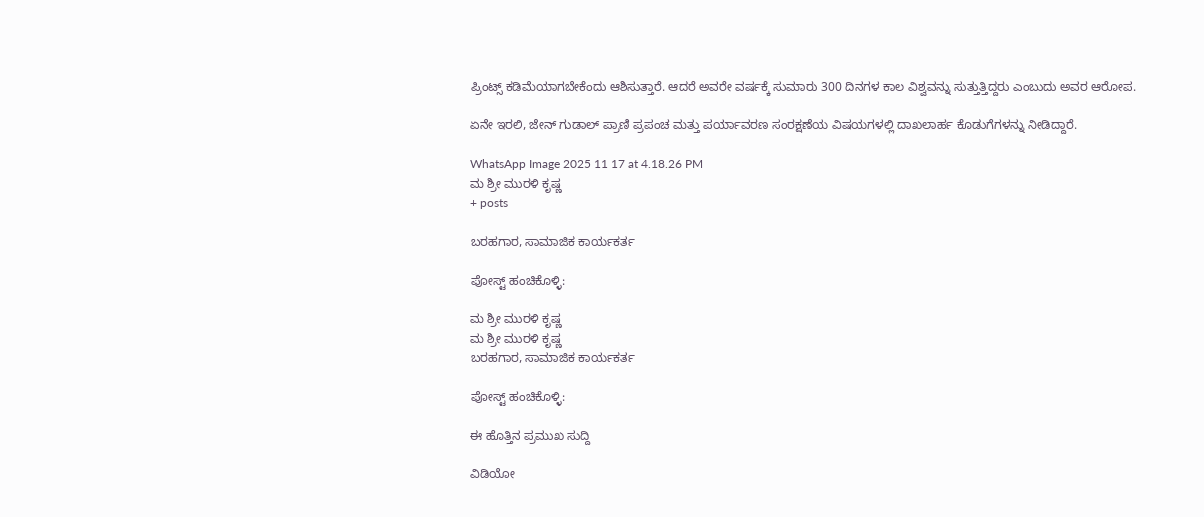ಪ್ರಿಂಟ್ಸ್‌ ಕಡಿಮೆಯಾಗಬೇಕೆಂದು ಆಶಿಸುತ್ತಾರೆ. ಆದರೆ ಅವರೇ ವರ್ಷಕ್ಕೆ ಸುಮಾರು 300 ದಿನಗಳ ಕಾಲ ವಿಶ್ವವನ್ನು ಸುತ್ತುತ್ತಿದ್ದರು ಎಂಬುದು ಅವರ ಆರೋಪ.

ಏನೇ ಇರಲಿ, ಜೇನ್‌ ಗುಡಾಲ್‌ ಪ್ರಾಣಿ ಪ್ರಪಂಚ ಮತ್ತು ಪರ್ಯಾವರಣ ಸಂರಕ್ಷಣೆಯ ವಿಷಯಗಳಲ್ಲಿ ದಾಖಲಾರ್ಹ ಕೊಡುಗೆಗಳನ್ನು ನೀಡಿದ್ದಾರೆ.

WhatsApp Image 2025 11 17 at 4.18.26 PM
ಮ ಶ್ರೀ ಮುರಳಿ ಕೃಷ್ಣ
+ posts

ಬರಹಗಾರ, ಸಾಮಾಜಿಕ ಕಾರ್ಯಕರ್ತ

ಪೋಸ್ಟ್ ಹಂಚಿಕೊಳ್ಳಿ:

ಮ ಶ್ರೀ ಮುರಳಿ ಕೃಷ್ಣ
ಮ ಶ್ರೀ ಮುರಳಿ ಕೃಷ್ಣ
ಬರಹಗಾರ, ಸಾಮಾಜಿಕ ಕಾರ್ಯಕರ್ತ

ಪೋಸ್ಟ್ ಹಂಚಿಕೊಳ್ಳಿ:

ಈ ಹೊತ್ತಿನ ಪ್ರಮುಖ ಸುದ್ದಿ

ವಿಡಿಯೋ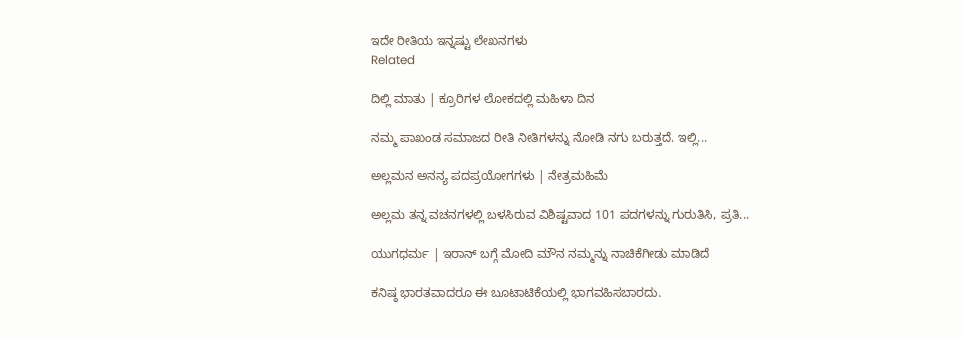ಇದೇ ರೀತಿಯ ಇನ್ನಷ್ಟು ಲೇಖನಗಳು
Related

ದಿಲ್ಲಿ ಮಾತು | ಕ್ರೂರಿಗಳ ಲೋಕದಲ್ಲಿ ಮಹಿಳಾ ದಿನ

ನಮ್ಮ ಪಾಖಂಡ ಸಮಾಜದ ರೀತಿ ನೀತಿಗಳನ್ನು ನೋಡಿ ನಗು ಬರುತ್ತದೆ. ಇಲ್ಲಿ...

ಅಲ್ಲಮನ ಅನನ್ಯ ಪದಪ್ರಯೋಗಗಳು | ನೇತ್ರಮಹಿಮೆ

ಅಲ್ಲಮ ತನ್ನ ವಚನಗಳಲ್ಲಿ ಬಳಸಿರುವ ವಿಶಿಷ್ಟವಾದ 101 ಪದಗಳನ್ನು ಗುರುತಿಸಿ, ಪ್ರತಿ...

ಯುಗಧರ್ಮ | ಇರಾನ್ ಬಗ್ಗೆ ಮೋದಿ ಮೌನ ನಮ್ಮನ್ನು ನಾಚಿಕೆಗೀಡು ಮಾಡಿದೆ

ಕನಿಷ್ಠ ಭಾರತವಾದರೂ ಈ ಬೂಟಾಟಿಕೆಯಲ್ಲಿ ಭಾಗವಹಿಸಬಾರದು.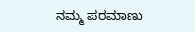ನಮ್ಮ ಪರಮಾಣು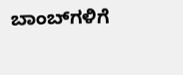ಬಾಂಬ್‌ಗಳಿಗೆ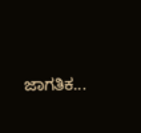ಜಾಗತಿಕ...